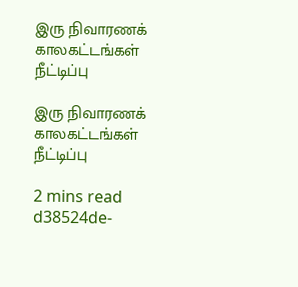இரு நிவாரணக் காலகட்டங்கள் நீட்டிப்பு

இரு நிவாரணக் காலகட்டங்கள் நீட்டிப்பு

2 mins read
d38524de-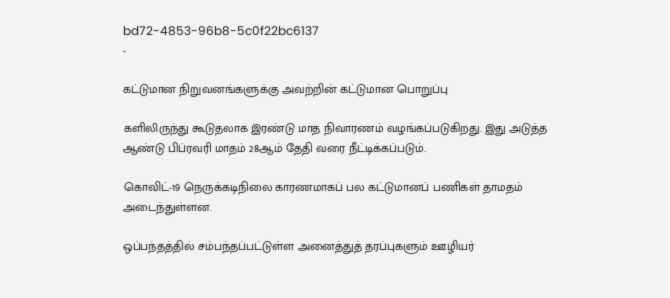bd72-4853-96b8-5c0f22bc6137
-

கட்டுமான நிறுவனங்களுக்கு அவற்றின் கட்டுமான பொறுப்பு

களிலிருந்து கூடுதலாக இரண்டு மாத நிவாரணம் வழங்கப்படுகிறது. இது அடுத்த ஆண்டு பிப்ரவரி மாதம் 28ஆம் தேதி வரை நீட்டிக்கப்படும்.

கொவிட்-19 நெருக்கடிநிலை காரணமாகப் பல கட்டுமானப் பணிகள் தாமதம் அடைந்துள்ளன.

ஒப்பந்தத்தில் சம்பந்தப்பட்டுள்ள அனைத்துத் தரப்புகளும் ஊழியர்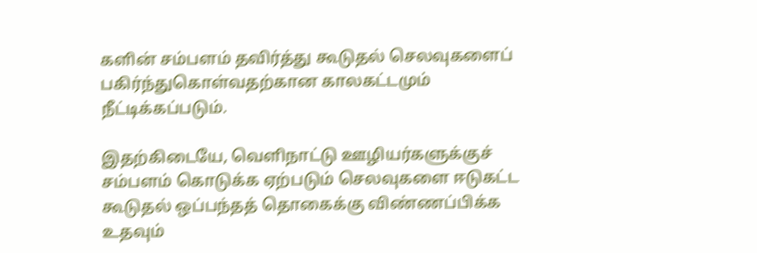களின் சம்பளம் தவிர்த்து கூடுதல் செலவுகளைப் பகிர்ந்துகொள்வதற்கான காலகட்டமும் நீட்டிக்கப்படும்.

இதற்கிடையே, வெளிநாட்டு ஊழியர்களுக்குச் சம்பளம் கொடுக்க ஏற்படும் செலவுகளை ஈடுகட்ட கூடுதல் ஒப்பந்தத் தொகைக்கு விண்ணப்பிக்க உதவும்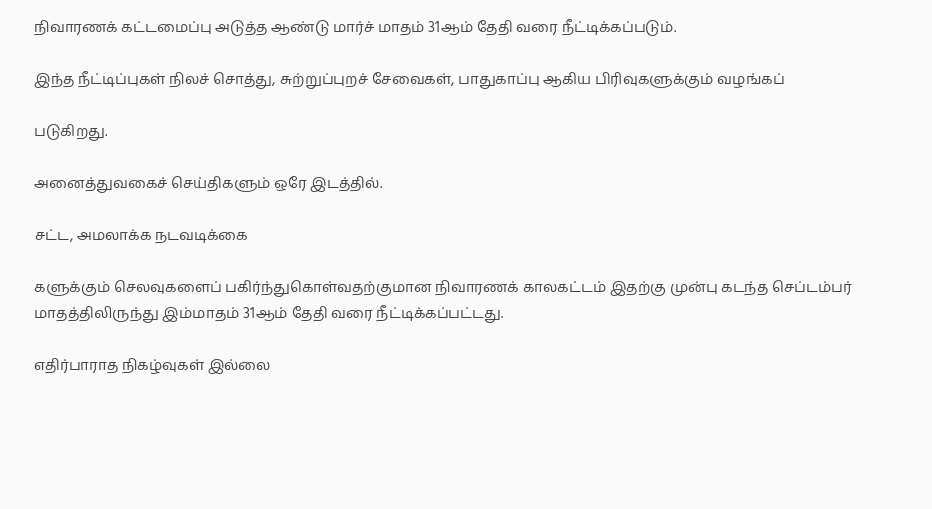நிவாரணக் கட்டமைப்பு அடுத்த ஆண்டு மார்ச் மாதம் 31ஆம் தேதி வரை நீட்டிக்கப்படும்.

இந்த நீட்டிப்புகள் நிலச் சொத்து, சுற்றுப்புறச் சேவைகள், பாதுகாப்பு ஆகிய பிரிவுகளுக்கும் வழங்கப்

படுகிறது.

அனைத்துவகைச் செய்திகளும் ஒரே இடத்தில்.

சட்ட, அமலாக்க நடவடிக்கை

களுக்கும் செலவுகளைப் பகிர்ந்துகொள்வதற்குமான நிவாரணக் காலகட்டம் இதற்கு முன்பு கடந்த செப்டம்பர் மாதத்திலிருந்து இம்மாதம் 31ஆம் தேதி வரை நீட்டிக்கப்பட்டது.

எதிர்பாராத நிகழ்வுகள் இல்லை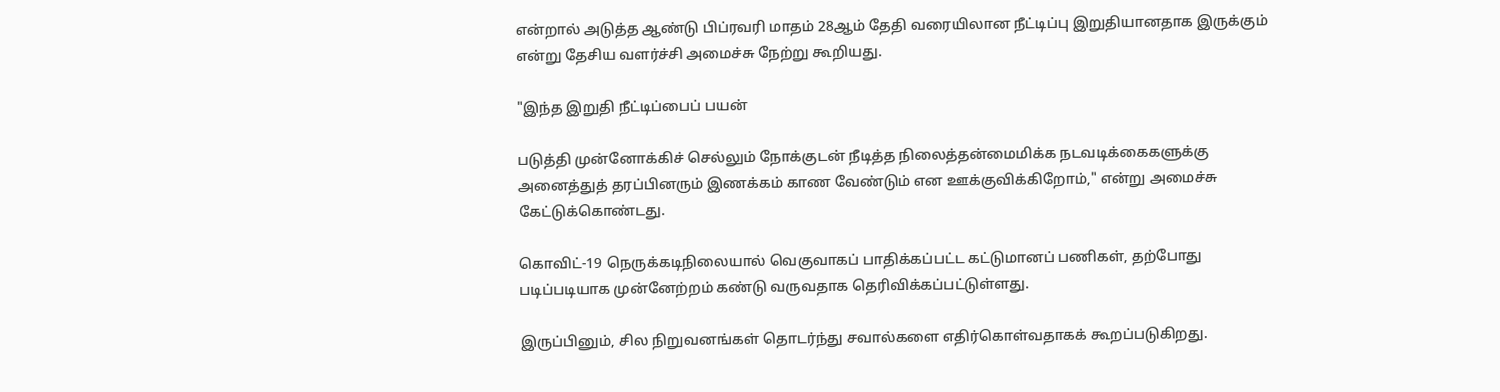என்றால் அடுத்த ஆண்டு பிப்ரவரி மாதம் 28ஆம் தேதி வரையிலான நீட்டிப்பு இறுதியானதாக இருக்கும் என்று தேசிய வளர்ச்சி அமைச்சு நேற்று கூறியது.

"இந்த இறுதி நீட்டிப்பைப் பயன்

படுத்தி முன்னோக்கிச் செல்லும் நோக்குடன் நீடித்த நிலைத்தன்மைமிக்க நடவடிக்கைகளுக்கு அனைத்துத் தரப்பினரும் இணக்கம் காண வேண்டும் என ஊக்குவிக்கிறோம்," என்று அமைச்சு கேட்டுக்கொண்டது.

கொவிட்-19 நெருக்கடிநிலையால் வெகுவாகப் பாதிக்கப்பட்ட கட்டுமானப் பணிகள், தற்போது படிப்படியாக முன்னேற்றம் கண்டு வருவதாக தெரிவிக்கப்பட்டுள்ளது.

இருப்பினும், சில நிறுவனங்கள் தொடர்ந்து சவால்களை எதிர்கொள்வதாகக் கூறப்படுகிறது.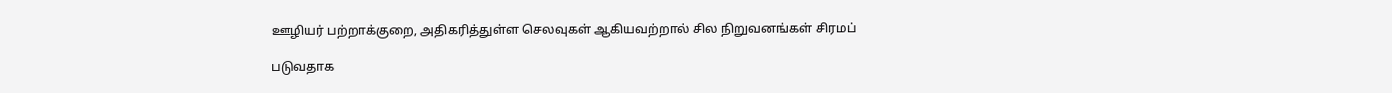ஊழியர் பற்றாக்குறை, அதிகரித்துள்ள செலவுகள் ஆகியவற்றால் சில நிறுவனங்கள் சிரமப்

படுவதாக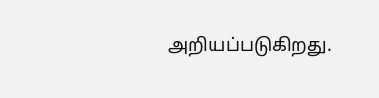அறியப்படுகிறது.